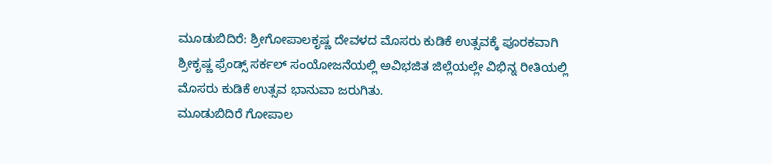ಮೂಡುಬಿದಿರೆ: ಶ್ರೀಗೋಪಾಲಕೃಷ್ಣ ದೇವಳದ ಮೊಸರು ಕುಡಿಕೆ ಉತ್ಸವಕ್ಕೆ ಪೂರಕವಾಗಿ ಶ್ರೀಕೃಷ್ಣ ಫ್ರೆಂಡ್ಸ್ ಸರ್ಕಲ್ ಸಂಯೋಜನೆಯಲ್ಲಿ ಅವಿಭಜಿತ ಜಿಲ್ಲೆಯಲ್ಲೇ ವಿಭಿನ್ನ ರೀತಿಯಲ್ಲಿ ಮೊಸರು ಕುಡಿಕೆ ಉತ್ಸವ ಭಾನುವಾ ಜರುಗಿತು.
ಮೂಡುಬಿದಿರೆ ಗೋಪಾಲ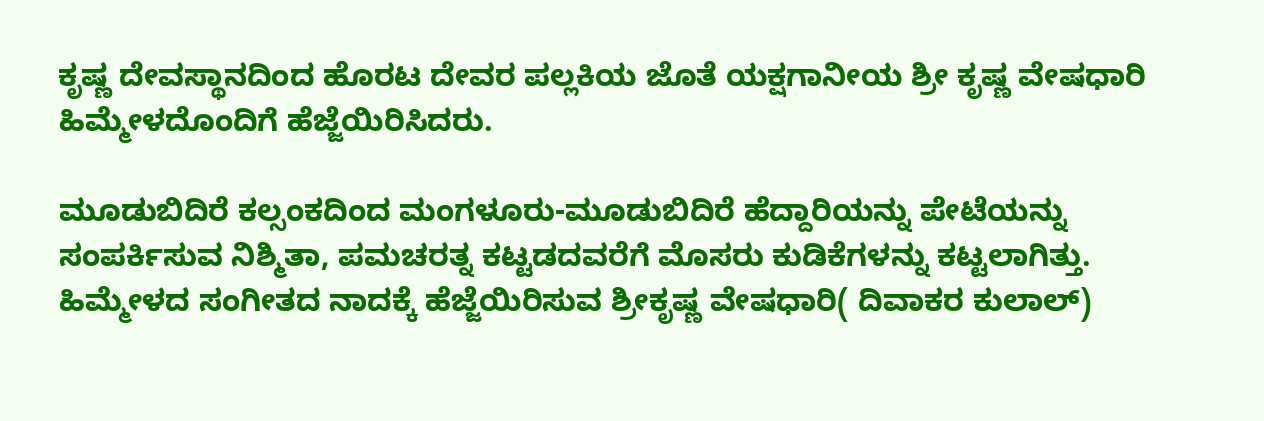ಕೃಷ್ಣ ದೇವಸ್ಥಾನದಿಂದ ಹೊರಟ ದೇವರ ಪಲ್ಲಕಿಯ ಜೊತೆ ಯಕ್ಷಗಾನೀಯ ಶ್ರೀ ಕೃಷ್ಣ ವೇಷಧಾರಿ ಹಿಮ್ಮೇಳದೊಂದಿಗೆ ಹೆಜ್ಜೆಯಿರಿಸಿದರು.

ಮೂಡುಬಿದಿರೆ ಕಲ್ಸಂಕದಿಂದ ಮಂಗಳೂರು-ಮೂಡುಬಿದಿರೆ ಹೆದ್ದಾರಿಯನ್ನು ಪೇಟೆಯನ್ನು ಸಂಪರ್ಕಿಸುವ ನಿಶ್ಮಿತಾ, ಪಮಚರತ್ನ ಕಟ್ಟಡದವರೆಗೆ ಮೊಸರು ಕುಡಿಕೆಗಳನ್ನು ಕಟ್ಟಲಾಗಿತ್ತು. ಹಿಮ್ಮೇಳದ ಸಂಗೀತದ ನಾದಕ್ಕೆ ಹೆಜ್ಜೆಯಿರಿಸುವ ಶ್ರೀಕೃಷ್ಣ ವೇಷಧಾರಿ( ದಿವಾಕರ ಕುಲಾಲ್)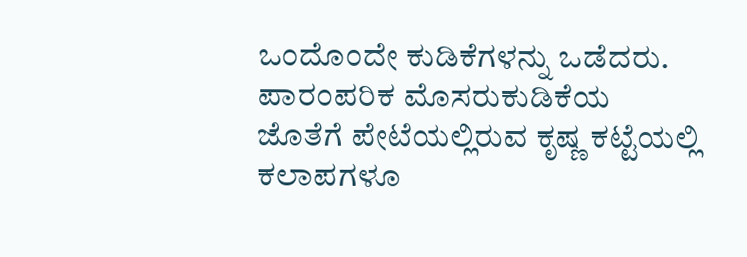ಒಂದೊಂದೇ ಕುಡಿಕೆಗಳನ್ನು ಒಡೆದರು.
ಪಾರಂಪರಿಕ ಮೊಸರುಕುಡಿಕೆಯ ಜೊತೆಗೆ ಪೇಟೆಯಲ್ಲಿರುವ ಕೃಷ್ಣ ಕಟ್ಟೆಯಲ್ಲಿ ಕಲಾಪಗಳೂ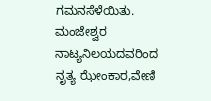ಗಮನಸೆಳೆಯಿತು. ಮಂಜೇಶ್ವರ ನಾಟ್ಯನಿಲಯದವರಿಂದ ನೃತ್ಯ ಝೇಂಕಾರ,ವೇಣಿ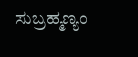ಸುಬ್ರಹ್ಮಣ್ಯಂ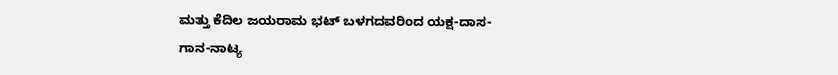ಮತ್ತು ಕೆದಿಲ ಜಯರಾಮ ಭಟ್ ಬಳಗದವರಿಂದ ಯಕ್ಷ-ದಾಸ-ಗಾನ-ನಾಟ್ಯ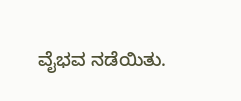ವೈಭವ ನಡೆಯಿತು.